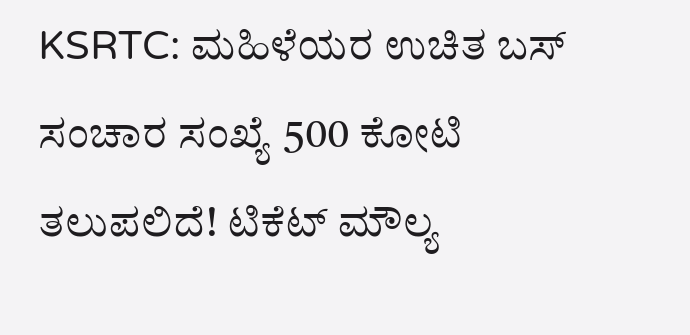KSRTC: ಮಹಿಳೆಯರ ಉಚಿತ ಬಸ್ ಸಂಚಾರ ಸಂಖ್ಯೆ 500 ಕೋಟಿ ತಲುಪಲಿದೆ! ಟಿಕೆಟ್ ಮೌಲ್ಯ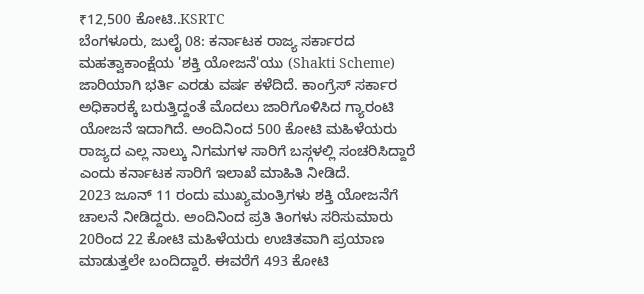₹12,500 ಕೋಟಿ..KSRTC
ಬೆಂಗಳೂರು, ಜುಲೈ 08: ಕರ್ನಾಟಕ ರಾಜ್ಯ ಸರ್ಕಾರದ ಮಹತ್ವಾಕಾಂಕ್ಷೆಯ 'ಶಕ್ತಿ ಯೋಜನೆ'ಯು (Shakti Scheme) ಜಾರಿಯಾಗಿ ಭರ್ತಿ ಎರಡು ವರ್ಷ ಕಳೆದಿದೆ. ಕಾಂಗ್ರೆಸ್ ಸರ್ಕಾರ ಅಧಿಕಾರಕ್ಕೆ ಬರುತ್ತಿದ್ದಂತೆ ಮೊದಲು ಜಾರಿಗೊಳಿಸಿದ ಗ್ಯಾರಂಟಿ ಯೋಜನೆ ಇದಾಗಿದೆ. ಅಂದಿನಿಂದ 500 ಕೋಟಿ ಮಹಿಳೆಯರು ರಾಜ್ಯದ ಎಲ್ಲ ನಾಲ್ಕು ನಿಗಮಗಳ ಸಾರಿಗೆ ಬಸ್ಗಳಲ್ಲಿ ಸಂಚರಿಸಿದ್ದಾರೆ ಎಂದು ಕರ್ನಾಟಕ ಸಾರಿಗೆ ಇಲಾಖೆ ಮಾಹಿತಿ ನೀಡಿದೆ.
2023 ಜೂನ್ 11 ರಂದು ಮುಖ್ಯಮಂತ್ರಿಗಳು ಶಕ್ತಿ ಯೋಜನೆಗೆ ಚಾಲನೆ ನೀಡಿದ್ದರು. ಅಂದಿನಿಂದ ಪ್ರತಿ ತಿಂಗಳು ಸರಿಸುಮಾರು 20ರಿಂದ 22 ಕೋಟಿ ಮಹಿಳೆಯರು ಉಚಿತವಾಗಿ ಪ್ರಯಾಣ ಮಾಡುತ್ತಲೇ ಬಂದಿದ್ದಾರೆ. ಈವರೆಗೆ 493 ಕೋಟಿ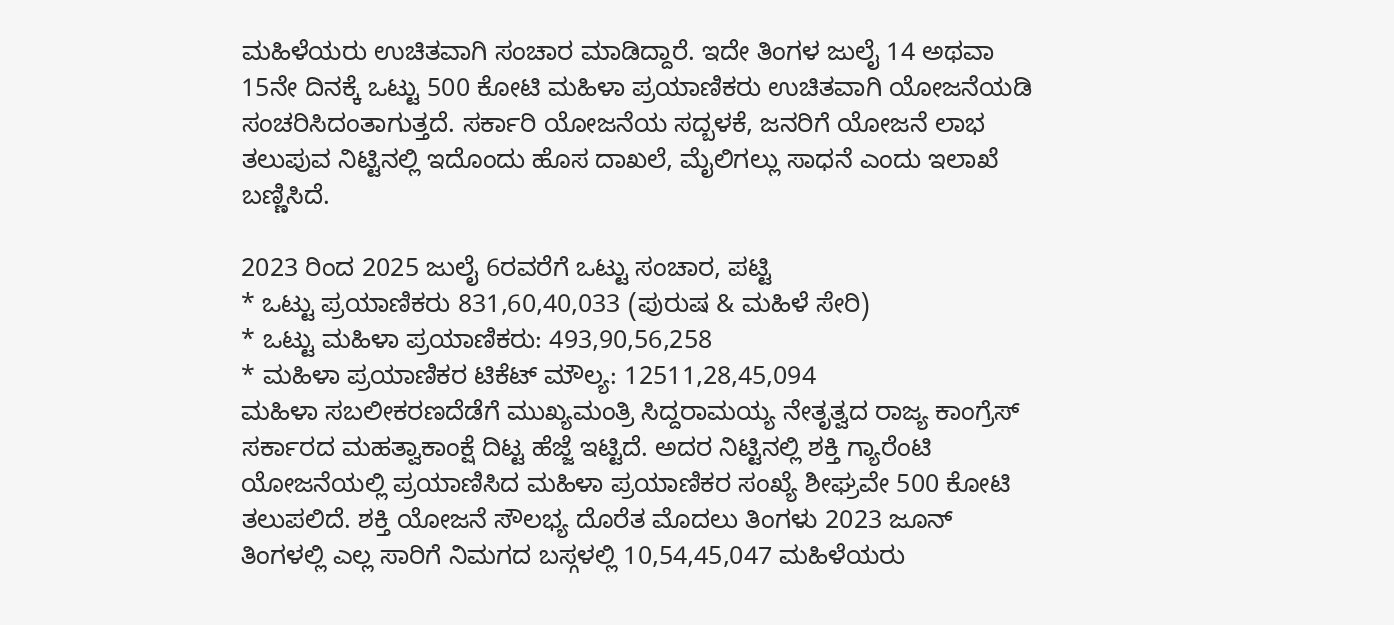ಮಹಿಳೆಯರು ಉಚಿತವಾಗಿ ಸಂಚಾರ ಮಾಡಿದ್ದಾರೆ. ಇದೇ ತಿಂಗಳ ಜುಲೈ 14 ಅಥವಾ 15ನೇ ದಿನಕ್ಕೆ ಒಟ್ಟು 500 ಕೋಟಿ ಮಹಿಳಾ ಪ್ರಯಾಣಿಕರು ಉಚಿತವಾಗಿ ಯೋಜನೆಯಡಿ ಸಂಚರಿಸಿದಂತಾಗುತ್ತದೆ. ಸರ್ಕಾರಿ ಯೋಜನೆಯ ಸದ್ಬಳಕೆ, ಜನರಿಗೆ ಯೋಜನೆ ಲಾಭ ತಲುಪುವ ನಿಟ್ಟಿನಲ್ಲಿ ಇದೊಂದು ಹೊಸ ದಾಖಲೆ, ಮೈಲಿಗಲ್ಲು ಸಾಧನೆ ಎಂದು ಇಲಾಖೆ ಬಣ್ಣಿಸಿದೆ.

2023 ರಿಂದ 2025 ಜುಲೈ 6ರವರೆಗೆ ಒಟ್ಟು ಸಂಚಾರ, ಪಟ್ಟಿ
* ಒಟ್ಟು ಪ್ರಯಾಣಿಕರು 831,60,40,033 (ಪುರುಷ & ಮಹಿಳೆ ಸೇರಿ)
* ಒಟ್ಟು ಮಹಿಳಾ ಪ್ರಯಾಣಿಕರು: 493,90,56,258
* ಮಹಿಳಾ ಪ್ರಯಾಣಿಕರ ಟಿಕೆಟ್ ಮೌಲ್ಯ: 12511,28,45,094
ಮಹಿಳಾ ಸಬಲೀಕರಣದೆಡೆಗೆ ಮುಖ್ಯಮಂತ್ರಿ ಸಿದ್ದರಾಮಯ್ಯ ನೇತೃತ್ವದ ರಾಜ್ಯ ಕಾಂಗ್ರೆಸ್ ಸರ್ಕಾರದ ಮಹತ್ವಾಕಾಂಕ್ಷೆ ದಿಟ್ಟ ಹೆಜ್ಜೆ ಇಟ್ಟಿದೆ. ಅದರ ನಿಟ್ಟಿನಲ್ಲಿ ಶಕ್ತಿ ಗ್ಯಾರೆಂಟಿ ಯೋಜನೆಯಲ್ಲಿ ಪ್ರಯಾಣಿಸಿದ ಮಹಿಳಾ ಪ್ರಯಾಣಿಕರ ಸಂಖ್ಯೆ ಶೀಘ್ರವೇ 500 ಕೋಟಿ ತಲುಪಲಿದೆ. ಶಕ್ತಿ ಯೋಜನೆ ಸೌಲಭ್ಯ ದೊರೆತ ಮೊದಲು ತಿಂಗಳು 2023 ಜೂನ್ ತಿಂಗಳಲ್ಲಿ ಎಲ್ಲ ಸಾರಿಗೆ ನಿಮಗದ ಬಸ್ಗಳಲ್ಲಿ 10,54,45,047 ಮಹಿಳೆಯರು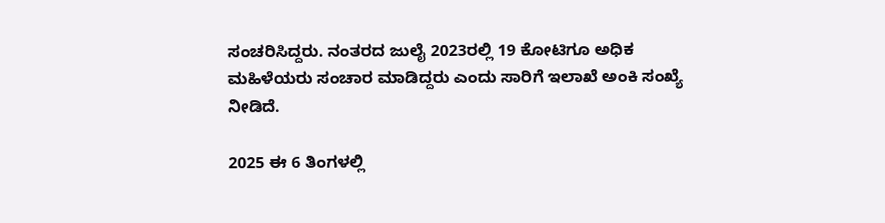ಸಂಚರಿಸಿದ್ದರು. ನಂತರದ ಜುಲೈ 2023ರಲ್ಲಿ 19 ಕೋಟಿಗೂ ಅಧಿಕ ಮಹಿಳೆಯರು ಸಂಚಾರ ಮಾಡಿದ್ದರು ಎಂದು ಸಾರಿಗೆ ಇಲಾಖೆ ಅಂಕಿ ಸಂಖ್ಯೆ ನೀಡಿದೆ.

2025 ಈ 6 ತಿಂಗಳಲ್ಲಿ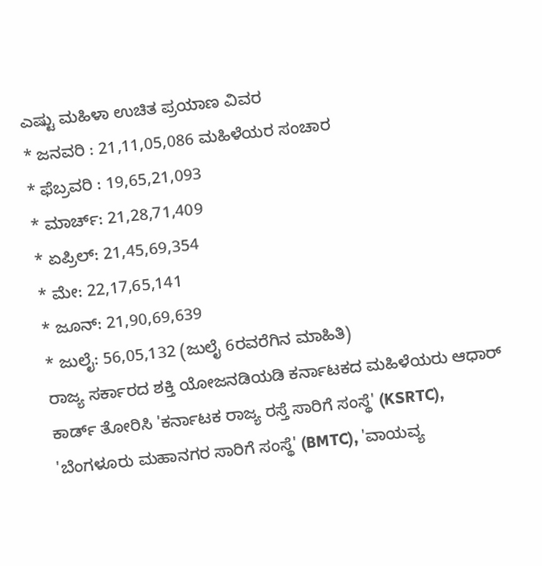ಎಷ್ಟು ಮಹಿಳಾ ಉಚಿತ ಪ್ರಯಾಣ ವಿವರ
* ಜನವರಿ : 21,11,05,086 ಮಹಿಳೆಯರ ಸಂಚಾರ
* ಫೆಬ್ರವರಿ : 19,65,21,093
* ಮಾರ್ಚ್: 21,28,71,409
* ಏಪ್ರಿಲ್: 21,45,69,354
* ಮೇ: 22,17,65,141
* ಜೂನ್: 21,90,69,639
* ಜುಲೈ: 56,05,132 (ಜುಲೈ 6ರವರೆಗಿನ ಮಾಹಿತಿ)
ರಾಜ್ಯ ಸರ್ಕಾರದ ಶಕ್ತಿ ಯೋಜನಡಿಯಡಿ ಕರ್ನಾಟಕದ ಮಹಿಳೆಯರು ಆಧಾರ್ ಕಾರ್ಡ್ ತೋರಿಸಿ 'ಕರ್ನಾಟಕ ರಾಜ್ಯ ರಸ್ತೆ ಸಾರಿಗೆ ಸಂಸ್ಥೆ' (KSRTC), 'ಬೆಂಗಳೂರು ಮಹಾನಗರ ಸಾರಿಗೆ ಸಂಸ್ಥೆ' (BMTC), 'ವಾಯವ್ಯ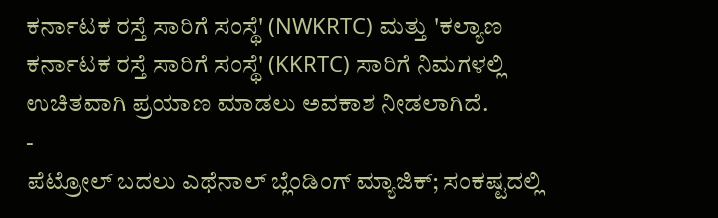ಕರ್ನಾಟಕ ರಸ್ತೆ ಸಾರಿಗೆ ಸಂಸ್ಥೆ' (NWKRTC) ಮತ್ತು 'ಕಲ್ಯಾಣ ಕರ್ನಾಟಕ ರಸ್ತೆ ಸಾರಿಗೆ ಸಂಸ್ಥೆ' (KKRTC) ಸಾರಿಗೆ ನಿಮಗಳಲ್ಲಿ ಉಚಿತವಾಗಿ ಪ್ರಯಾಣ ಮಾಡಲು ಅವಕಾಶ ನೀಡಲಾಗಿದೆ.
-
ಪೆಟ್ರೋಲ್ ಬದಲು ಎಥೆನಾಲ್ ಬ್ಲೆಂಡಿಂಗ್ ಮ್ಯಾಜಿಕ್; ಸಂಕಷ್ಟದಲ್ಲಿ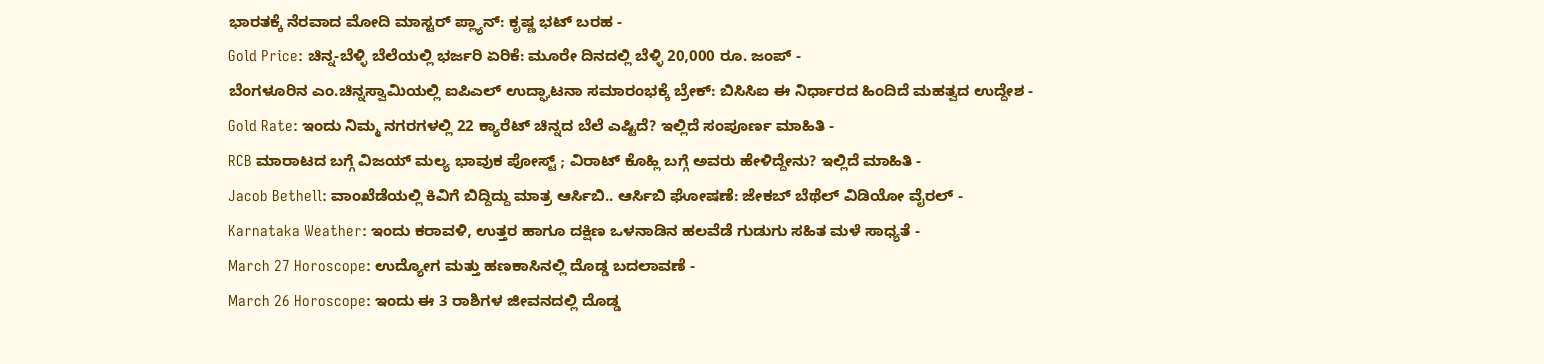ಭಾರತಕ್ಕೆ ನೆರವಾದ ಮೋದಿ ಮಾಸ್ಟರ್ ಪ್ಲ್ಯಾನ್: ಕೃಷ್ಣ ಭಟ್ ಬರಹ -
Gold Price: ಚಿನ್ನ-ಬೆಳ್ಳಿ ಬೆಲೆಯಲ್ಲಿ ಭರ್ಜರಿ ಏರಿಕೆ: ಮೂರೇ ದಿನದಲ್ಲಿ ಬೆಳ್ಳಿ 20,000 ರೂ. ಜಂಪ್ -
ಬೆಂಗಳೂರಿನ ಎಂ.ಚಿನ್ನಸ್ವಾಮಿಯಲ್ಲಿ ಐಪಿಎಲ್ ಉದ್ಘಾಟನಾ ಸಮಾರಂಭಕ್ಕೆ ಬ್ರೇಕ್: ಬಿಸಿಸಿಐ ಈ ನಿರ್ಧಾರದ ಹಿಂದಿದೆ ಮಹತ್ವದ ಉದ್ದೇಶ -
Gold Rate: ಇಂದು ನಿಮ್ಮ ನಗರಗಳಲ್ಲಿ 22 ಕ್ಯಾರೆಟ್ ಚಿನ್ನದ ಬೆಲೆ ಎಷ್ಟಿದೆ? ಇಲ್ಲಿದೆ ಸಂಪೂರ್ಣ ಮಾಹಿತಿ -
RCB ಮಾರಾಟದ ಬಗ್ಗೆ ವಿಜಯ್ ಮಲ್ಯ ಭಾವುಕ ಪೋಸ್ಟ್ ; ವಿರಾಟ್ ಕೊಹ್ಲಿ ಬಗ್ಗೆ ಅವರು ಹೇಳಿದ್ದೇನು? ಇಲ್ಲಿದೆ ಮಾಹಿತಿ -
Jacob Bethell: ವಾಂಖೆಡೆಯಲ್ಲಿ ಕಿವಿಗೆ ಬಿದ್ದಿದ್ದು ಮಾತ್ರ ಆರ್ಸಿಬಿ.. ಆರ್ಸಿಬಿ ಘೋಷಣೆ: ಜೇಕಬ್ ಬೆಥೆಲ್ ವಿಡಿಯೋ ವೈರಲ್ -
Karnataka Weather: ಇಂದು ಕರಾವಳಿ, ಉತ್ತರ ಹಾಗೂ ದಕ್ಷಿಣ ಒಳನಾಡಿನ ಹಲವೆಡೆ ಗುಡುಗು ಸಹಿತ ಮಳೆ ಸಾಧ್ಯತೆ -
March 27 Horoscope: ಉದ್ಯೋಗ ಮತ್ತು ಹಣಕಾಸಿನಲ್ಲಿ ದೊಡ್ಡ ಬದಲಾವಣೆ -
March 26 Horoscope: ಇಂದು ಈ 3 ರಾಶಿಗಳ ಜೀವನದಲ್ಲಿ ದೊಡ್ಡ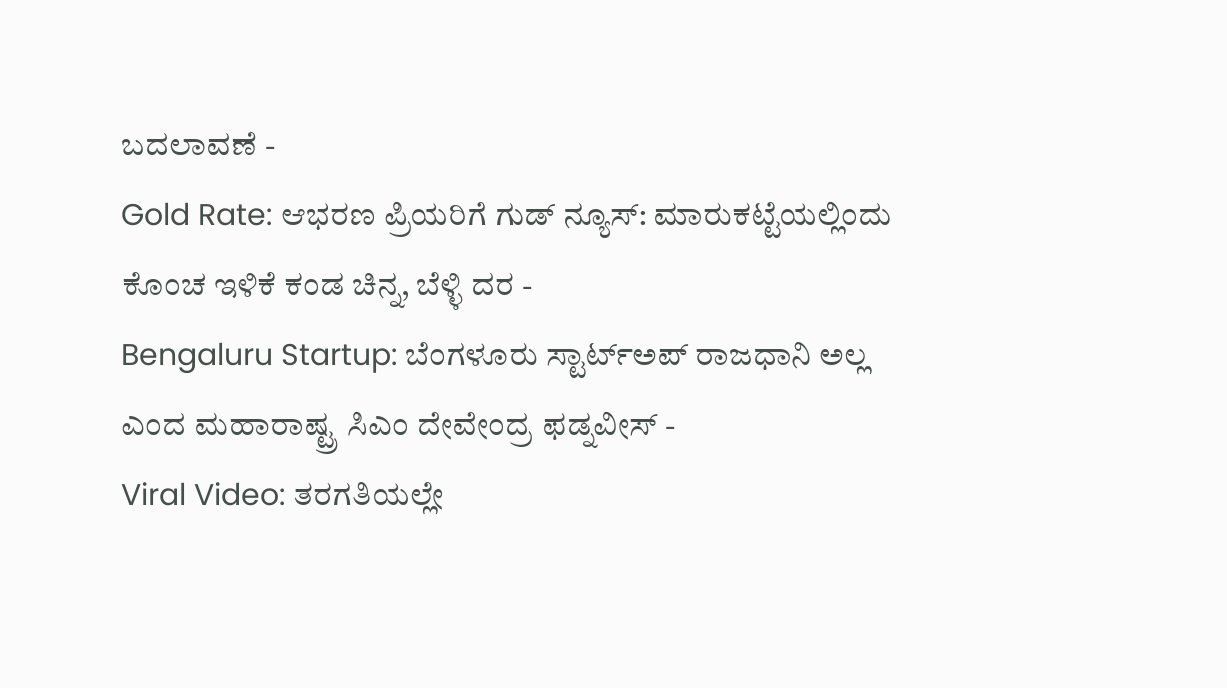ಬದಲಾವಣೆ -
Gold Rate: ಆಭರಣ ಪ್ರಿಯರಿಗೆ ಗುಡ್ ನ್ಯೂಸ್: ಮಾರುಕಟ್ಟೆಯಲ್ಲಿಂದು ಕೊಂಚ ಇಳಿಕೆ ಕಂಡ ಚಿನ್ನ, ಬೆಳ್ಳಿ ದರ -
Bengaluru Startup: ಬೆಂಗಳೂರು ಸ್ಟಾರ್ಟ್ಅಪ್ ರಾಜಧಾನಿ ಅಲ್ಲ ಎಂದ ಮಹಾರಾಷ್ಟ್ರ ಸಿಎಂ ದೇವೇಂದ್ರ ಫಡ್ನವೀಸ್ -
Viral Video: ತರಗತಿಯಲ್ಲೇ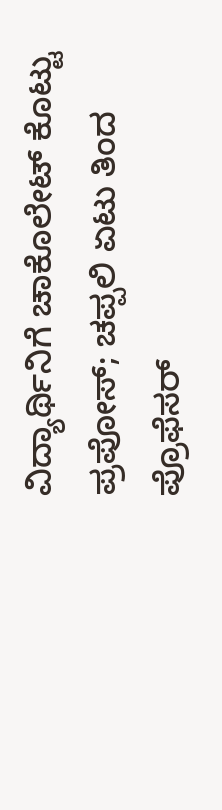ವಿದ್ಯಾರ್ಥಿನಿಗೆ ಚಾಕೊಲೇಟ್ ಕೊಟ್ಟು ಪ್ರಪೋಸ್; ಚಪ್ಪಲಿ ಏಟು ತಿಂದ ಪ್ರೊಫೆಸರ್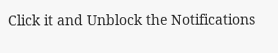Click it and Unblock the Notifications